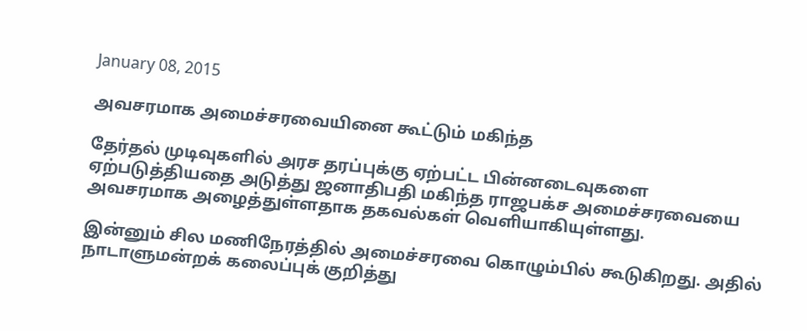January 08, 2015

அவசரமாக அமைச்சரவையினை கூட்டும் மகிந்த

தேர்தல் முடிவுகளில் அரச தரப்புக்கு ஏற்பட்ட பின்னடைவுகளை ஏற்படுத்தியதை அடுத்து ஜனாதிபதி மகிந்த ராஜபக்‌ச அமைச்சரவையை அவசரமாக அழைத்துள்ளதாக தகவல்கள் வெளியாகியுள்ளது.

இன்னும் சில மணிநேரத்தில் அமைச்சரவை கொழும்பில் கூடுகிறது. அதில் நாடாளுமன்றக் கலைப்புக் குறித்து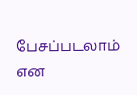பேசப்படலாம் என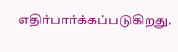எதிர்பார்க்கப்படுகிறது.